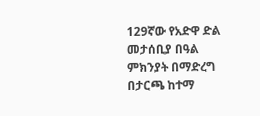129ኛው የአድዋ ድል መታሰቢያ በዓል ምክንያት በማድረግ በታርጫ ከተማ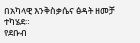በአካላዊ እንቅስቃሴና ፅዳት ዘመቻ ተካሄደ።
የደቡብ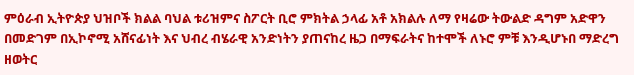ምዕራብ ኢትዮጵያ ህዝቦች ክልል ባህል ቱሪዝምና ስፖርት ቢሮ ምክትል ኃላፊ አቶ አክልሉ ለማ የዛሬው ትውልድ ዳግም አድዋን በመድገም በኢኮኖሚ አሸናፊነት እና ህብረ ብሄራዊ አንድነትን ያጠናከረ ዜጋ በማፍራትና ከተሞች ለኑሮ ምቹ እንዲሆኑበ ማድረግ ዘወትር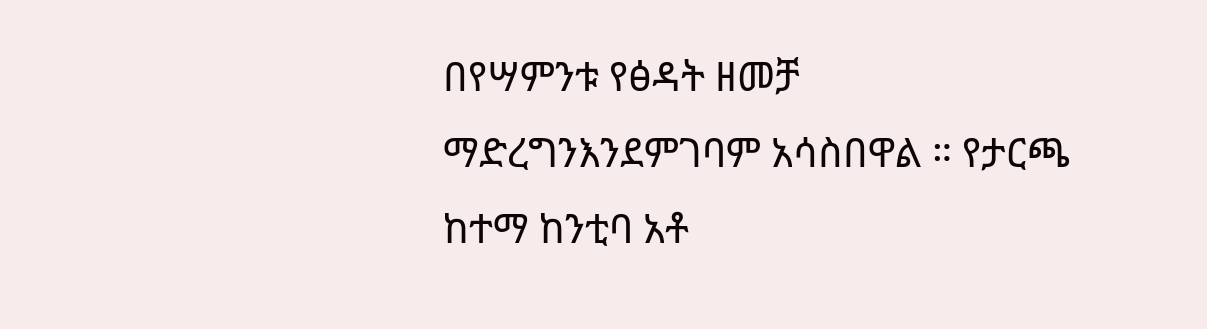በየሣምንቱ የፅዳት ዘመቻ ማድረግንእንደምገባም አሳስበዋል ። የታርጫ ከተማ ከንቲባ አቶ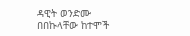ዳዊት ወንድሙ በበኩላቸው ከተሞች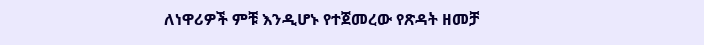ለነዋሪዎች ምቹ እንዲሆኑ የተጀመረው የጽዳት ዘመቻ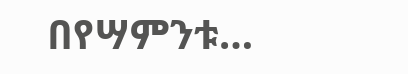በየሣምንቱ…